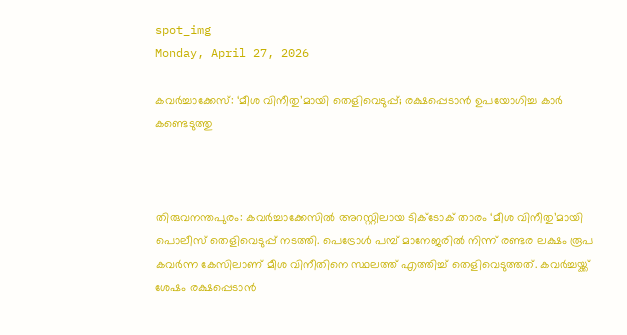spot_img
Monday, April 27, 2026

കവ‍ര്‍ച്ചാക്കേസ്: ‘മീശ വിനീതു’മായി തെളിവെടുപ്പ്; രക്ഷപ്പെടാൻ ഉപയോഗിച്ച കാർ കണ്ടെടുത്തു



തിരുവനന്തപുരം: കവ‍ര്‍ച്ചാക്കേസില്‍ അറസ്റ്റിലായ ടിക്ടോക് താരം ‘മീശ വിനീതു’മായി പൊലീസ് തെളിവെടുപ്പ് നടത്തി. പെട്രോള്‍ പമ്പ് മാനേജരില്‍ നിന്ന് രണ്ടര ലക്ഷം രൂപ കവ‍ര്‍ന്ന കേസിലാണ് മീശ വിനീതിനെ സ്ഥലത്ത് എത്തിച്ച് തെളിവെടുത്തത്. കവർച്ചയ്ക്ക് ശേഷം രക്ഷപ്പെടാൻ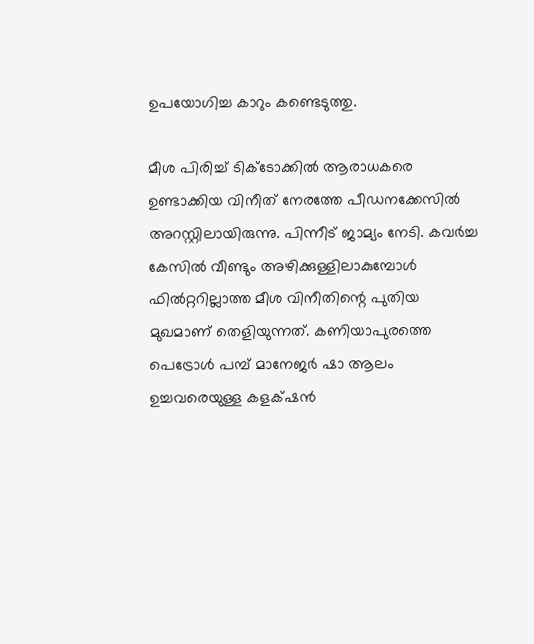ഉപയോഗിച്ച കാറും കണ്ടെടുത്തു.

മീശ പിരിച്ച് ടിക്ടോക്കിൽ ആരാധകരെ ഉണ്ടാക്കിയ വിനീത് നേരത്തേ പീഡനക്കേസിൽ അറസ്റ്റിലായിരുന്നു. പിന്നീട് ജാമ്യം നേടി. കവർച്ച കേസിൽ വീണ്ടും അഴിക്കുള്ളിലാകുമ്പോൾ ഫിൽറ്ററില്ലാത്ത മീശ വിനീതിന്റെ പുതിയ മുഖമാണ് തെളിയുന്നത്. കണിയാപുരത്തെ പെട്രോൾ പമ്പ് മാനേജർ ഷാ ആലം ഉച്ചവരെയുള്ള കളക്‌ഷൻ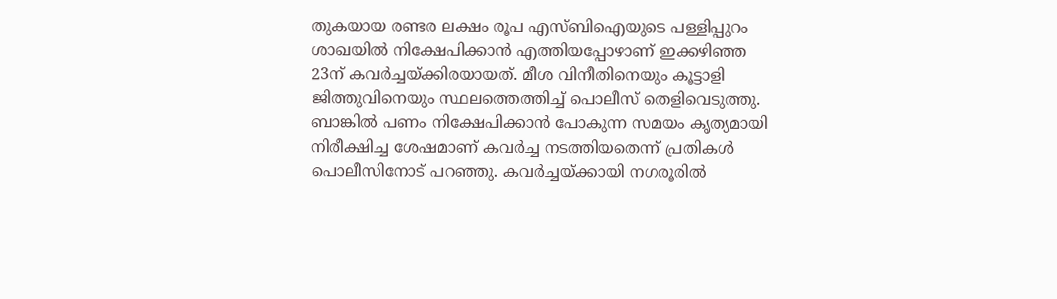തുകയായ രണ്ടര ലക്ഷം രൂപ എസ്ബിഐയുടെ പള്ളിപ്പുറം ശാഖയിൽ നിക്ഷേപിക്കാൻ എത്തിയപ്പോഴാണ് ഇക്കഴിഞ്ഞ 23ന് കവർച്ചയ്ക്കിരയായത്. മീശ വിനീതിനെയും കൂട്ടാളി ജിത്തുവിനെയും സ്ഥലത്തെത്തിച്ച് പൊലീസ് തെളിവെടുത്തു. ബാങ്കിൽ പണം നിക്ഷേപിക്കാൻ പോകുന്ന സമയം കൃത്യമായി നിരീക്ഷിച്ച ശേഷമാണ് കവർച്ച നടത്തിയതെന്ന് പ്രതികൾ പൊലീസിനോട് പറഞ്ഞു. കവർച്ചയ്ക്കായി നഗരൂരിൽ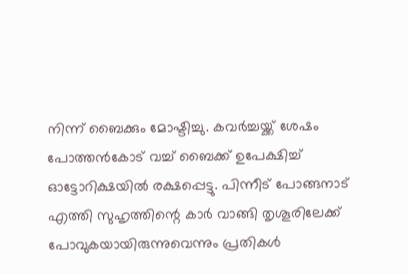നിന്ന് ബൈക്കും മോഷ്ടിച്ചു. കവർച്ചയ്ക്ക് ശേഷം പോത്തൻകോട് വച്ച് ബൈക്ക് ഉപേക്ഷിച്ച് ഓട്ടോറിക്ഷയിൽ രക്ഷപ്പെട്ടു. പിന്നീട് പോങ്ങനാട് എത്തി സുഹൃത്തിന്റെ കാർ വാങ്ങി തൃശൂരിലേക്ക് പോവുകയായിരുന്നുവെന്നും പ്രതികൾ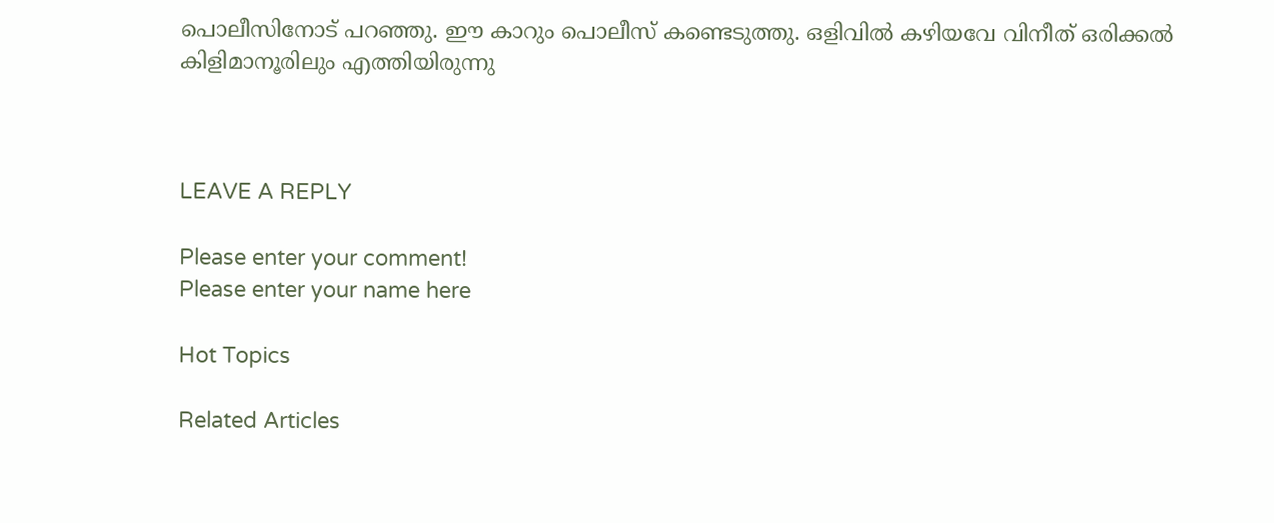പൊലീസിനോട് പറഞ്ഞു. ഈ കാറും പൊലീസ് കണ്ടെടുത്തു. ഒളിവിൽ കഴിയവേ വിനീത് ഒരിക്കൽ കിളിമാനൂരിലും എത്തിയിരുന്നു



LEAVE A REPLY

Please enter your comment!
Please enter your name here

Hot Topics

Related Articles